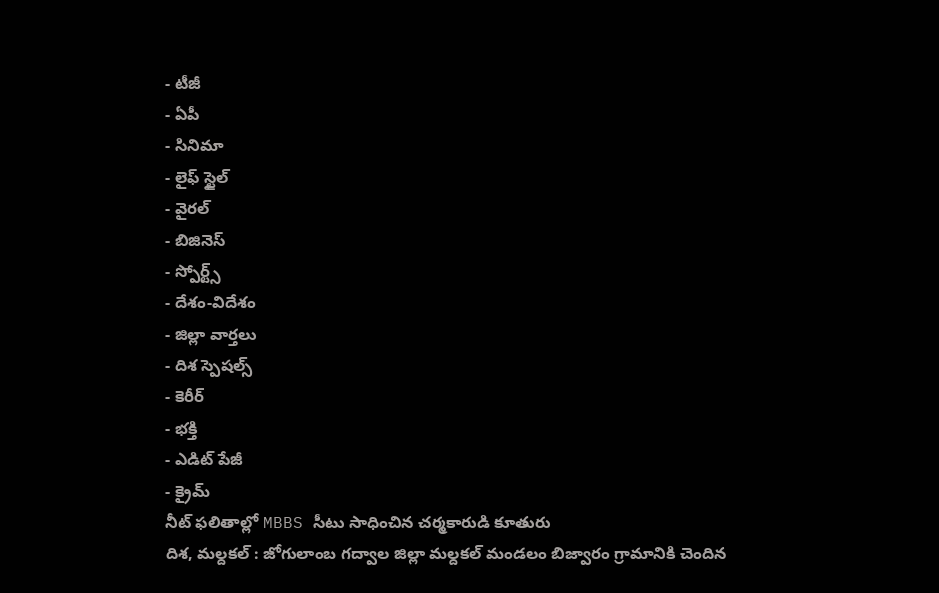- టీజీ
- ఏపీ
- సినిమా
- లైఫ్ స్టైల్
- వైరల్
- బిజినెస్
- స్పోర్ట్స్
- దేశం-విదేశం
- జిల్లా వార్తలు
- దిశ స్పెషల్స్
- కెరీర్
- భక్తి
- ఎడిట్ పేజీ
- క్రైమ్
నీట్ ఫలితాల్లో MBBS సీటు సాధించిన చర్మకారుడి కూతురు
దిశ, మల్దకల్ : జోగులాంబ గద్వాల జిల్లా మల్దకల్ మండలం బిజ్వారం గ్రామానికి చెందిన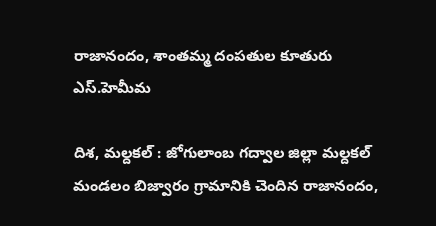రాజానందం, శాంతమ్మ దంపతుల కూతురు ఎస్.హెమీమ

దిశ, మల్దకల్ : జోగులాంబ గద్వాల జిల్లా మల్దకల్ మండలం బిజ్వారం గ్రామానికి చెందిన రాజానందం,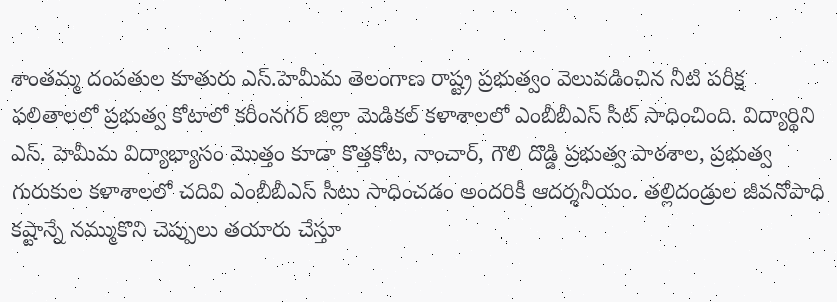శాంతమ్మ దంపతుల కూతురు ఎస్.హెమీమ తెలంగాణ రాష్ట్ర ప్రభుత్వం వెలువడించిన నీటి పరీక్ష ఫలితాలలో ప్రభుత్వ కోటాలో కరీంనగర్ జిల్లా మెడికల్ కళాశాలలో ఎంబీబీఎస్ సీట్ సాధించింది. విద్యార్థిని ఎస్. హెమీమ విద్యాభ్యాసం మొత్తం కూడా కొత్తకోట, నాంచార్, గౌలి దొడ్డి ప్రభుత్వ పాఠశాల, ప్రభుత్వ గురుకుల కళాశాలలో చదివి ఎంబీబీఎస్ సీటు సాధించడం అందరికీ ఆదర్శనీయం. తల్లిదండ్రుల జీవనోపాధి కష్టాన్నే నమ్ముకొని చెప్పులు తయారు చేస్తూ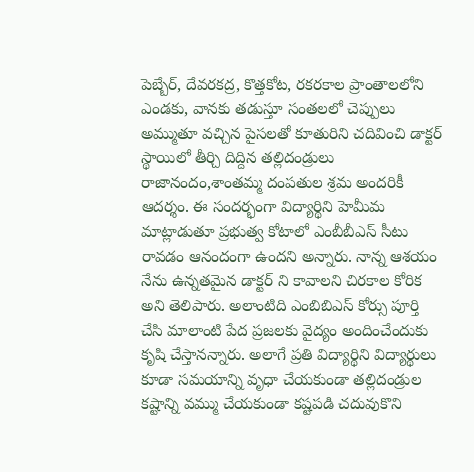పెబ్బేర్, దేవరకద్ర, కొత్తకోట, రకరకాల ప్రాంతాలలోని ఎండకు, వానకు తడుస్తూ సంతలలో చెప్పులు అమ్ముతూ వచ్చిన పైసలతో కూతురిని చదివించి డాక్టర్ స్థాయిలో తీర్చి దిద్దిన తల్లిదండ్రులు రాజానందం,శాంతమ్మ దంపతుల శ్రమ అందరికీ ఆదర్శం. ఈ సందర్భంగా విద్యార్థిని హెమీమ మాట్లాడుతూ ప్రభుత్వ కోటాలో ఎంబీబీఎస్ సీటు రావడం ఆనందంగా ఉందని అన్నారు. నాన్న ఆశయం నేను ఉన్నతమైన డాక్టర్ ని కావాలని చిరకాల కోరిక అని తెలిపారు. అలాంటిది ఎంబిబిఎస్ కోర్సు పూర్తి చేసి మాలాంటి పేద ప్రజలకు వైద్యం అందించేందుకు కృషి చేస్తానన్నారు. అలాగే ప్రతి విద్యార్థిని విద్యార్థులు కూడా సమయాన్ని వృధా చేయకుండా తల్లిదండ్రుల కష్టాన్ని వమ్ము చేయకుండా కష్టపడి చదువుకొని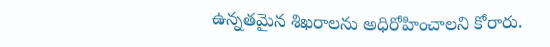ఉన్నతమైన శిఖరాలను అధిరోహించాలని కోరారు.